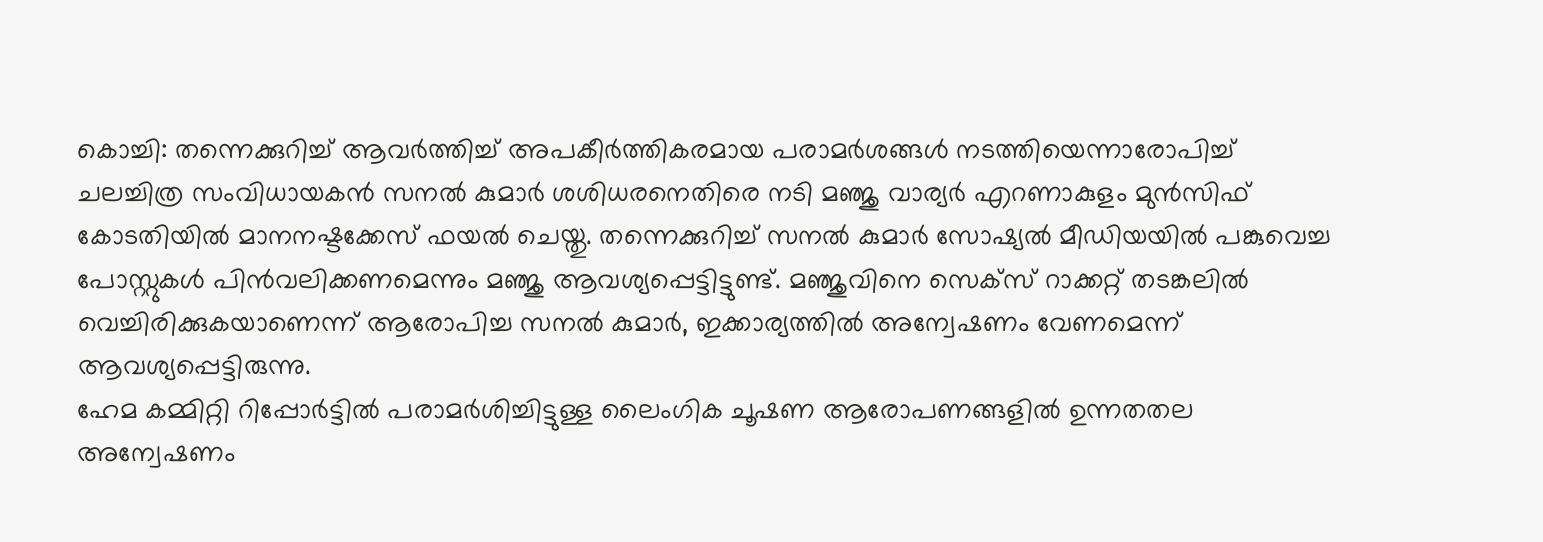കൊച്ചി: തന്നെക്കുറിച്ച് ആവർത്തിച്ച് അപകീർത്തികരമായ പരാമർശങ്ങൾ നടത്തിയെന്നാരോപിച്ച് ചലച്ചിത്ര സംവിധായകൻ സനൽ കുമാർ ശശിധരനെതിരെ നടി മഞ്ജു വാര്യർ എറണാകുളം മുൻസിഫ് കോടതിയിൽ മാനനഷ്ടക്കേസ് ഫയൽ ചെയ്തു. തന്നെക്കുറിച്ച് സനൽ കുമാർ സോഷ്യൽ മീഡിയയിൽ പങ്കുവെച്ച പോസ്റ്റുകൾ പിൻവലിക്കണമെന്നും മഞ്ജു ആവശ്യപ്പെട്ടിട്ടുണ്ട്. മഞ്ജുവിനെ സെക്സ് റാക്കറ്റ് തടങ്കലിൽ വെച്ചിരിക്കുകയാണെന്ന് ആരോപിച്ച സനൽ കുമാർ, ഇക്കാര്യത്തിൽ അന്വേഷണം വേണമെന്ന് ആവശ്യപ്പെട്ടിരുന്നു.
ഹേമ കമ്മിറ്റി റിപ്പോർട്ടിൽ പരാമർശിച്ചിട്ടുള്ള ലൈംഗിക ചൂഷണ ആരോപണങ്ങളിൽ ഉന്നതതല അന്വേഷണം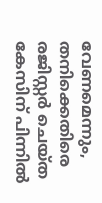വേണമെന്നും, തനിക്കെതിരെ രജിസ്റ്റർ ചെയ്ത കേസിന് പിന്നിൽ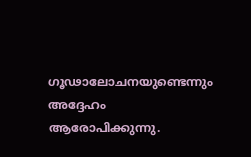ഗൂഢാലോചനയുണ്ടെന്നും അദ്ദേഹം ആരോപിക്കുന്നു.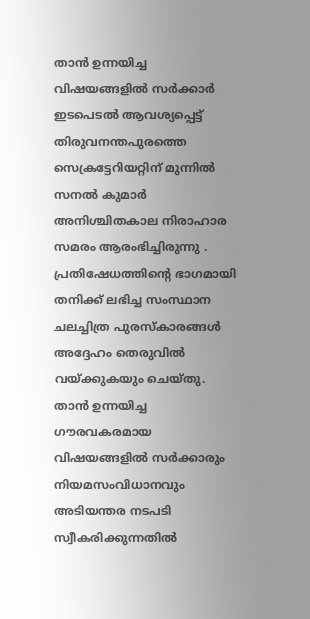താൻ ഉന്നയിച്ച വിഷയങ്ങളിൽ സർക്കാർ ഇടപെടൽ ആവശ്യപ്പെട്ട് തിരുവനന്തപുരത്തെ സെക്രട്ടേറിയറ്റിന് മുന്നിൽ സനൽ കുമാർ അനിശ്ചിതകാല നിരാഹാര സമരം ആരംഭിച്ചിരുന്നു . പ്രതിഷേധത്തിന്റെ ഭാഗമായി തനിക്ക് ലഭിച്ച സംസ്ഥാന ചലച്ചിത്ര പുരസ്കാരങ്ങൾ അദ്ദേഹം തെരുവിൽ വയ്ക്കുകയും ചെയ്തു.
താൻ ഉന്നയിച്ച ഗൗരവകരമായ വിഷയങ്ങളിൽ സർക്കാരും നിയമസംവിധാനവും അടിയന്തര നടപടി സ്വീകരിക്കുന്നതിൽ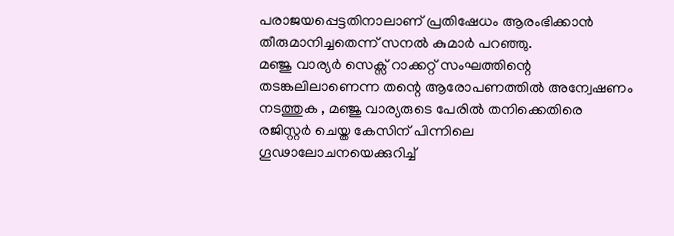പരാജയപ്പെട്ടതിനാലാണ് പ്രതിഷേധം ആരംഭിക്കാൻ തീരുമാനിച്ചതെന്ന് സനൽ കുമാർ പറഞ്ഞു.
മഞ്ജു വാര്യർ സെക്സ് റാക്കറ്റ് സംഘത്തിന്റെ തടങ്കലിലാണെന്ന തന്റെ ആരോപണത്തിൽ അന്വേഷണം നടത്തുക , മഞ്ജു വാര്യരുടെ പേരിൽ തനിക്കെതിരെ രജിസ്റ്റർ ചെയ്ത കേസിന് പിന്നിലെ ഗൂഢാലോചനയെക്കുറിച്ച്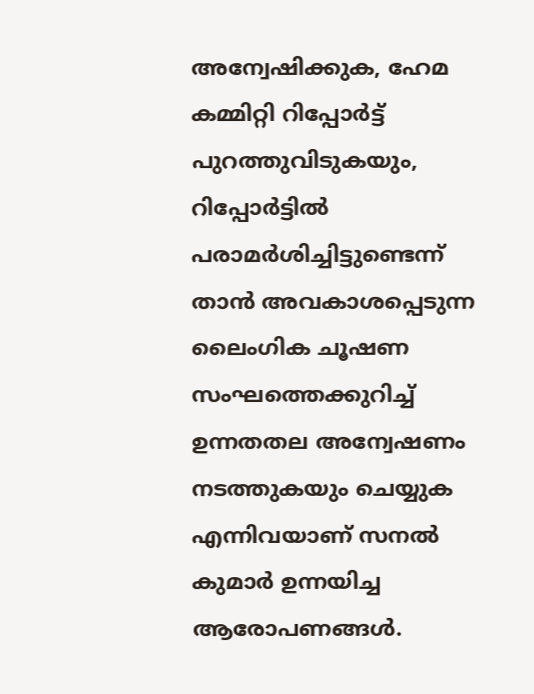അന്വേഷിക്കുക, ഹേമ കമ്മിറ്റി റിപ്പോർട്ട് പുറത്തുവിടുകയും, റിപ്പോർട്ടിൽ പരാമർശിച്ചിട്ടുണ്ടെന്ന് താൻ അവകാശപ്പെടുന്ന ലൈംഗിക ചൂഷണ സംഘത്തെക്കുറിച്ച് ഉന്നതതല അന്വേഷണം നടത്തുകയും ചെയ്യുക എന്നിവയാണ് സനൽ കുമാർ ഉന്നയിച്ച ആരോപണങ്ങൾ.